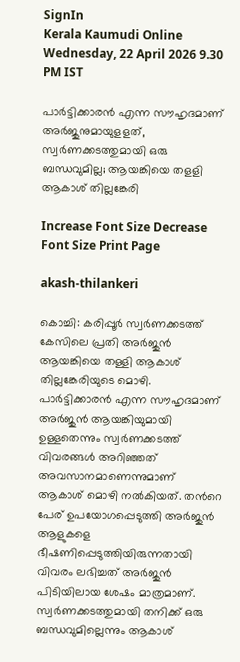SignIn
Kerala Kaumudi Online
Wednesday, 22 April 2026 9.30 PM IST

പാർട്ടിക്കാരൻ എന്ന സൗഹൃദമാണ് അർജുനുമായുളളത്, സ്വർണക്കടത്തുമായി ഒരു ബന്ധവുമില്ല; ആയങ്കിയെ തളളി ആകാശ് തില്ലങ്കേരി

Increase Font Size Decrease Font Size Print Page

akash-thilankeri

കൊച്ചി: കരിപ്പൂർ സ്വർണക്കടത്ത് കേസിലെ പ്രതി അർജുൻ ആയങ്കിയെ തള്ളി ആകാശ് തില്ലങ്കേരിയുടെ മൊഴി. പാർട്ടിക്കാരൻ എന്ന സൗഹൃദമാണ് അർജുൻ ആയങ്കിയുമായി ഉള്ളതെന്നും സ്വർണക്കടത്ത് വിവരങ്ങൾ അറിഞ്ഞത് അവസാനമാണെന്നുമാണ് ആകാശ് മൊഴി നൽകിയത്. തന്‍റെ പേര് ഉപയോഗപ്പെടുത്തി അർജുൻ ആളുകളെ ഭീഷണിപ്പെടുത്തിയിരുന്നതായി വിവരം ലഭിച്ചത് അർജുൻ പിടിയിലായ ശേഷം മാത്രമാണ്. സ്വർണക്കടത്തുമായി തനിക്ക് ഒരു ബന്ധവുമില്ലെന്നും ആകാശ്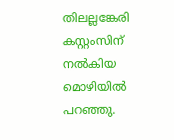തിലല്ലങ്കേരി കസ്റ്റംസിന് നൽകിയ മൊഴിയിൽ പറഞ്ഞു.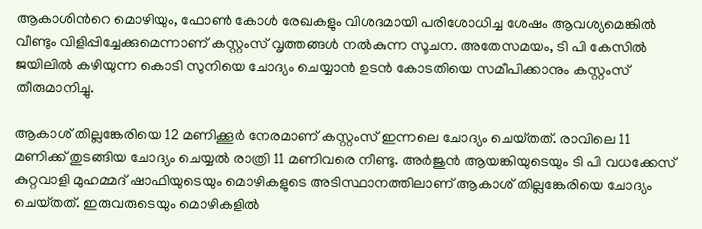ആകാശിന്‍റെ മൊഴിയും, ഫോൺ കോൾ രേഖകളും വിശദമായി പരിശോധിച്ച ശേഷം ആവശ്യമെങ്കിൽ വീണ്ടും വിളിപ്പിച്ചേക്കുമെന്നാണ് കസ്റ്റംസ് വൃത്തങ്ങൾ നൽകുന്ന സൂചന. അതേസമയം, ടി പി കേസിൽ ജയിലിൽ കഴിയുന്ന കൊടി സുനിയെ ചോദ്യം ചെയ്യാൻ ഉടൻ കോടതിയെ സമീപിക്കാനും കസ്റ്റംസ് തീരുമാനിച്ചു.

ആകാശ് തില്ലങ്കേരിയെ 12 മണിക്കൂർ നേരമാണ് കസ്റ്റംസ് ഇന്നലെ ചോദ്യം ചെയ്‌തത്. രാവിലെ 11 മണിക്ക് തുടങ്ങിയ ചോദ്യം ചെയ്യൽ രാത്രി 11 മണിവരെ നീണ്ടു. അർജുൻ ആയങ്കിയുടെയും ടി പി വധക്കേസ് കുറ്റവാളി മുഹമ്മദ് ഷാഫിയുടെയും മൊഴികളുടെ അടിസ്ഥാനത്തിലാണ് ആകാശ് തില്ലങ്കേരിയെ ചോദ്യം ചെയ്‌തത്. ഇരുവരുടെയും മൊഴികളിൽ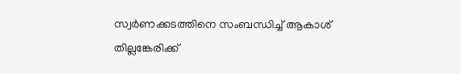സ്വർണക്കടത്തിനെ സംബന്ധിച്ച് ആകാശ് തില്ലങ്കേരിക്ക്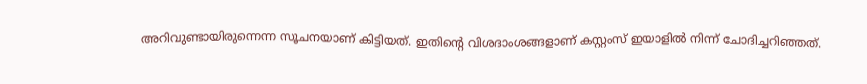അറിവുണ്ടായിരുന്നെന്ന സൂചനയാണ് കിട്ടിയത്. ഇതിന്‍റെ വിശദാംശങ്ങളാണ് കസ്റ്റംസ് ഇയാളിൽ നിന്ന് ചോദിച്ചറിഞ്ഞത്.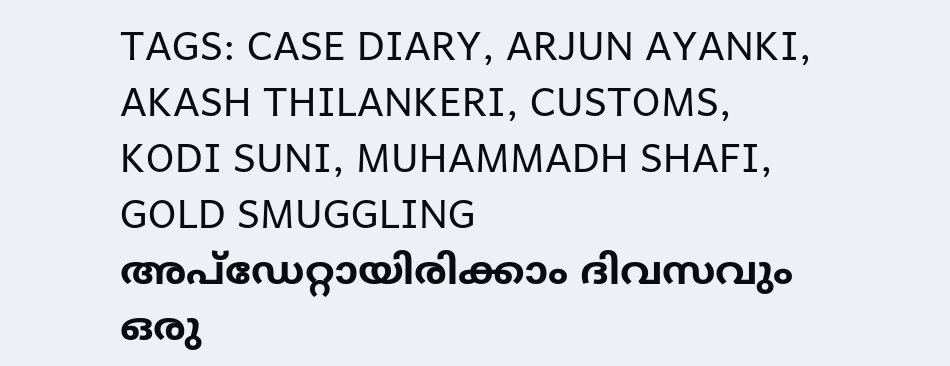TAGS: CASE DIARY, ARJUN AYANKI, AKASH THILANKERI, CUSTOMS, KODI SUNI, MUHAMMADH SHAFI, GOLD SMUGGLING
അപ്ഡേറ്റായിരിക്കാം ദിവസവും
ഒരു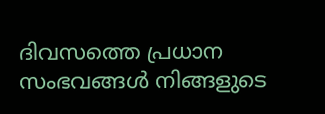ദിവസത്തെ പ്രധാന സംഭവങ്ങൾ നിങ്ങളുടെ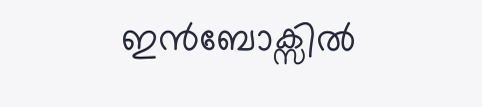ഇൻബോക്സിൽ